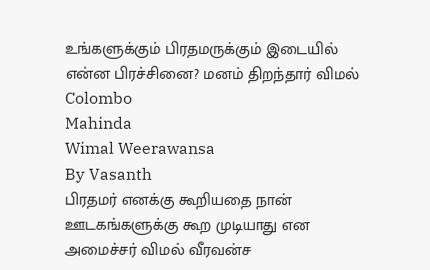உங்களுக்கும் பிரதமருக்கும் இடையில் என்ன பிரச்சினை? மனம் திறந்தார் விமல்
Colombo
Mahinda
Wimal Weerawansa
By Vasanth
பிரதமர் எனக்கு கூறியதை நான் ஊடகங்களுக்கு கூற முடியாது என அமைச்சர் விமல் வீரவன்ச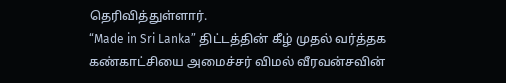தெரிவித்துள்ளார்.
“Made in Sri Lanka” திட்டத்தின் கீழ் முதல் வர்த்தக கண்காட்சியை அமைச்சர் விமல் வீரவன்சவின்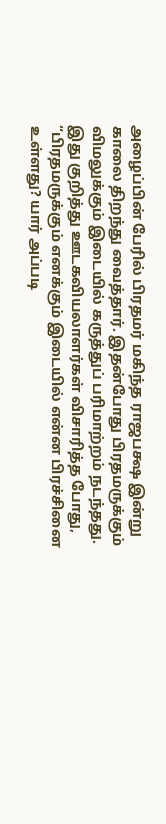அழைப்பின் பேரில் பிரதமர் மகிந்த ராஜபக்ஷ இன்று காலை திறந்து வைத்தார். இதன்போது பிரதமருக்கும் விமலுக்கும் இடையில் கருத்துப் பரிமாற்றம் நடந்தது.
இது குறித்து ஊடகவியலாளர்கள் விசாரித்த போது,
“பிரதமருக்கும் எனக்கும் இடையில் என்ன பிரச்சினை உள்ளது? யார் அப்படி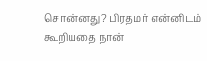சொன்னது? பிரதமர் என்னிடம் கூறியதை நான்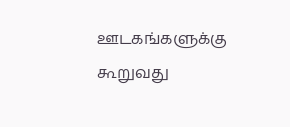ஊடகங்களுக்கு கூறுவது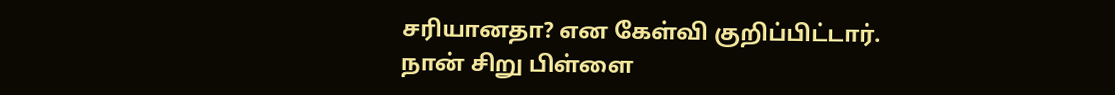சரியானதா? என கேள்வி குறிப்பிட்டார்.
நான் சிறு பிள்ளை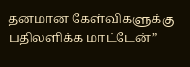தனமான கேள்விகளுக்கு பதிலளிக்க மாட்டேன்”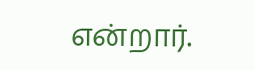என்றார்.